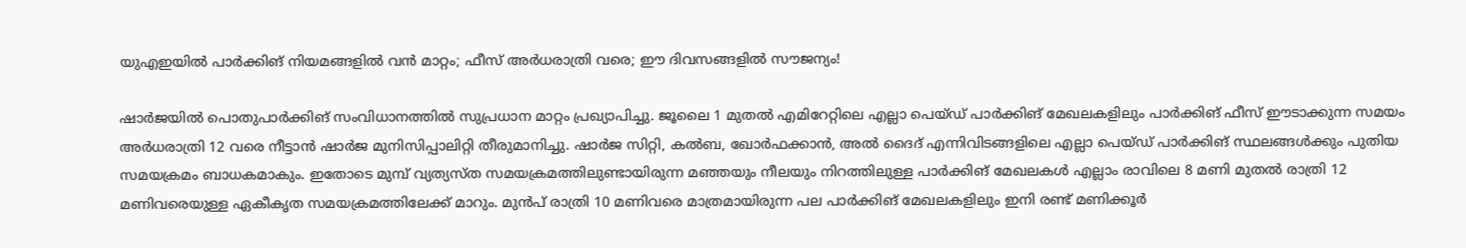യുഎഇയിൽ പാർക്കിങ് നിയമങ്ങളിൽ വൻ മാറ്റം; ഫീസ് അർധരാത്രി വരെ; ഈ ദിവസങ്ങളിൽ സൗജന്യം!

ഷാർജയിൽ പൊതുപാർക്കിങ് സംവിധാനത്തിൽ സുപ്രധാന മാറ്റം പ്രഖ്യാപിച്ചു. ജൂലൈ 1 മുതൽ എമിറേറ്റിലെ എല്ലാ പെയ്ഡ് പാർക്കിങ് മേഖലകളിലും പാർക്കിങ് ഫീസ് ഈടാക്കുന്ന സമയം അർധരാത്രി 12 വരെ നീട്ടാൻ ഷാർജ മുനിസിപ്പാലിറ്റി തീരുമാനിച്ചു. ഷാർജ സിറ്റി, കൽബ, ഖോർഫക്കാൻ, അൽ ദൈദ് എന്നിവിടങ്ങളിലെ എല്ലാ പെയ്ഡ് പാർക്കിങ് സ്ഥലങ്ങൾക്കും പുതിയ സമയക്രമം ബാധകമാകും. ഇതോടെ മുമ്പ് വ്യത്യസ്ത സമയക്രമത്തിലുണ്ടായിരുന്ന മഞ്ഞയും നീലയും നിറത്തിലുള്ള പാർക്കിങ് മേഖലകൾ എല്ലാം രാവിലെ 8 മണി മുതൽ രാത്രി 12 മണിവരെയുള്ള ഏകീകൃത സമയക്രമത്തിലേക്ക് മാറും. മുൻപ് രാത്രി 10 മണിവരെ മാത്രമായിരുന്ന പല പാർക്കിങ് മേഖലകളിലും ഇനി രണ്ട് മണിക്കൂർ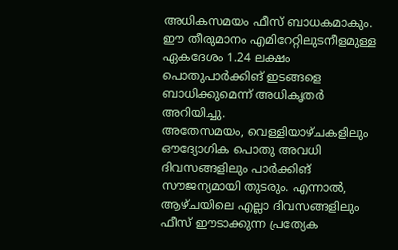അധികസമയം ഫീസ് ബാധകമാകും. ഈ തീരുമാനം എമിറേറ്റിലുടനീളമുള്ള ഏകദേശം 1.24 ലക്ഷം പൊതുപാർക്കിങ് ഇടങ്ങളെ ബാധിക്കുമെന്ന് അധികൃതർ അറിയിച്ചു.
അതേസമയം, വെള്ളിയാഴ്ചകളിലും ഔദ്യോഗിക പൊതു അവധി ദിവസങ്ങളിലും പാർക്കിങ് സൗജന്യമായി തുടരും. എന്നാൽ, ആഴ്ചയിലെ എല്ലാ ദിവസങ്ങളിലും ഫീസ് ഈടാക്കുന്ന പ്രത്യേക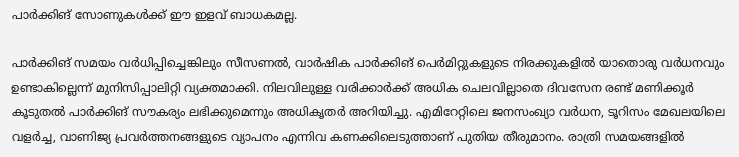പാർക്കിങ് സോണുകൾക്ക് ഈ ഇളവ് ബാധകമല്ല.

പാർക്കിങ് സമയം വർധിപ്പിച്ചെങ്കിലും സീസണൽ, വാർഷിക പാർക്കിങ് പെർമിറ്റുകളുടെ നിരക്കുകളിൽ യാതൊരു വർധനവും ഉണ്ടാകില്ലെന്ന് മുനിസിപ്പാലിറ്റി വ്യക്തമാക്കി. നിലവിലുള്ള വരിക്കാർക്ക് അധിക ചെലവില്ലാതെ ദിവസേന രണ്ട് മണിക്കൂർ കൂടുതൽ പാർക്കിങ് സൗകര്യം ലഭിക്കുമെന്നും അധികൃതർ അറിയിച്ചു. എമിറേറ്റിലെ ജനസംഖ്യാ വർധന, ടൂറിസം മേഖലയിലെ വളർച്ച, വാണിജ്യ പ്രവർത്തനങ്ങളുടെ വ്യാപനം എന്നിവ കണക്കിലെടുത്താണ് പുതിയ തീരുമാനം. രാത്രി സമയങ്ങളിൽ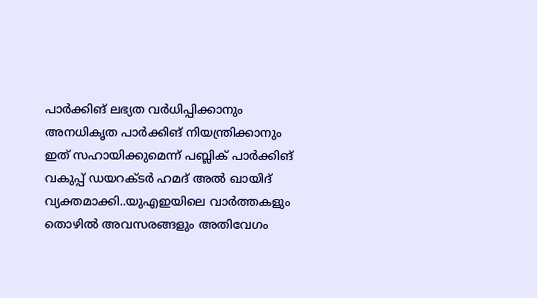പാർക്കിങ് ലഭ്യത വർധിപ്പിക്കാനും അനധികൃത പാർക്കിങ് നിയന്ത്രിക്കാനും ഇത് സഹായിക്കുമെന്ന് പബ്ലിക് പാർക്കിങ് വകുപ്പ് ഡയറക്ടർ ഹമദ് അൽ ഖായിദ് വ്യക്തമാക്കി..യുഎഇയിലെ വാർത്തകളും തൊഴിൽ അവസരങ്ങളും അതിവേഗം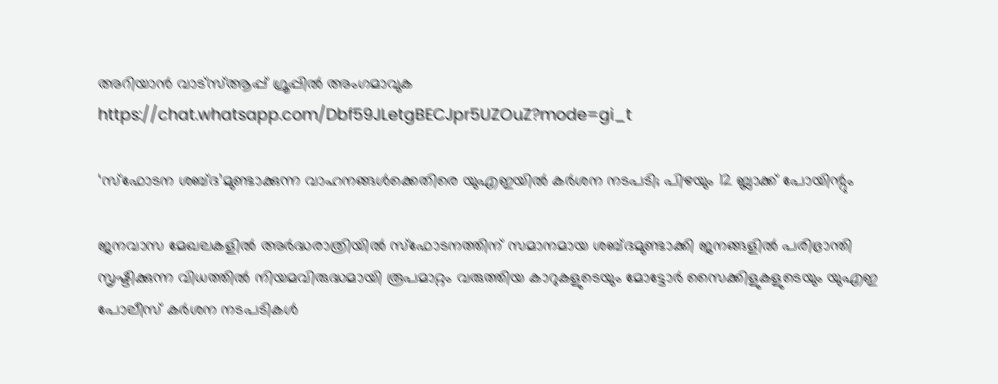അറിയാൻ വാട്സ്ആപ്പ് ഗ്രൂപ്പിൽ അംഗമാവുക https://chat.whatsapp.com/Dbf59JLetgBECJpr5UZOuZ?mode=gi_t

‘സ്ഫോടന ശബ്ദ’മുണ്ടാക്കുന്ന വാഹനങ്ങൾക്കെതിരെ യുഎഇയിൽ കർശന നടപടി; പിഴയും 12 ബ്ലാക്ക് പോയിന്റും

ജനവാസ മേഖലകളിൽ അർദ്ധരാത്രിയിൽ സ്ഫോടനത്തിന് സമാനമായ ശബ്ദമുണ്ടാക്കി ജനങ്ങളിൽ പരിഭ്രാന്തി സൃഷ്ടിക്കുന്ന വിധത്തിൽ നിയമവിരുദ്ധമായി രൂപമാറ്റം വരുത്തിയ കാറുകളുടെയും മോട്ടോർ സൈക്കിളുകളുടെയും യുഎഇ പോലീസ് കർശന നടപടികൾ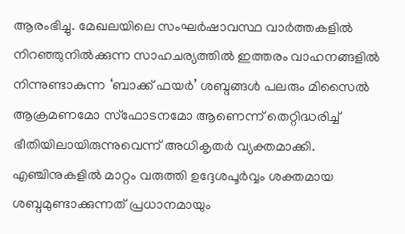ആരംഭിച്ചു. മേഖലയിലെ സംഘർഷാവസ്ഥ വാർത്തകളിൽ നിറഞ്ഞുനിൽക്കുന്ന സാഹചര്യത്തിൽ ഇത്തരം വാഹനങ്ങളിൽ നിന്നുണ്ടാകുന്ന ‘ബാക്ക് ഫയർ’ ശബ്ദങ്ങൾ പലരും മിസൈൽ ആക്രമണമോ സ്ഫോടനമോ ആണെന്ന് തെറ്റിദ്ധരിച്ച് ഭീതിയിലായിരുന്നുവെന്ന് അധികൃതർ വ്യക്തമാക്കി. എഞ്ചിനുകളിൽ മാറ്റം വരുത്തി ഉദ്ദേശപൂർവ്വം ശക്തമായ ശബ്ദമുണ്ടാക്കുന്നത് പ്രധാനമായും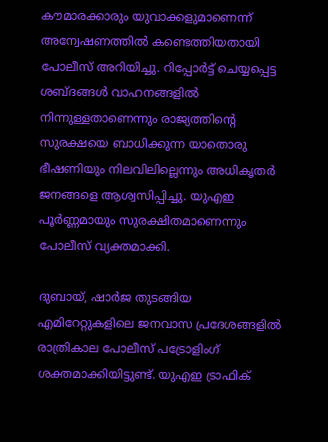കൗമാരക്കാരും യുവാക്കളുമാണെന്ന് അന്വേഷണത്തിൽ കണ്ടെത്തിയതായി പോലീസ് അറിയിച്ചു. റിപ്പോർട്ട് ചെയ്യപ്പെട്ട ശബ്ദങ്ങൾ വാഹനങ്ങളിൽ നിന്നുള്ളതാണെന്നും രാജ്യത്തിന്റെ സുരക്ഷയെ ബാധിക്കുന്ന യാതൊരു ഭീഷണിയും നിലവിലില്ലെന്നും അധികൃതർ ജനങ്ങളെ ആശ്വസിപ്പിച്ചു. യുഎഇ പൂർണ്ണമായും സുരക്ഷിതമാണെന്നും പോലീസ് വ്യക്തമാക്കി.

ദുബായ്, ഷാർജ തുടങ്ങിയ എമിറേറ്റുകളിലെ ജനവാസ പ്രദേശങ്ങളിൽ രാത്രികാല പോലീസ് പട്രോളിംഗ് ശക്തമാക്കിയിട്ടുണ്ട്. യുഎഇ ട്രാഫിക്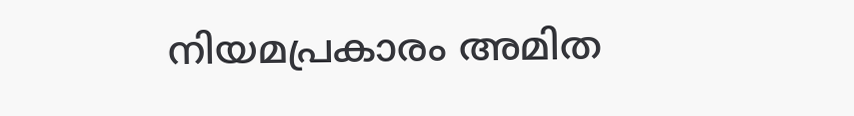നിയമപ്രകാരം അമിത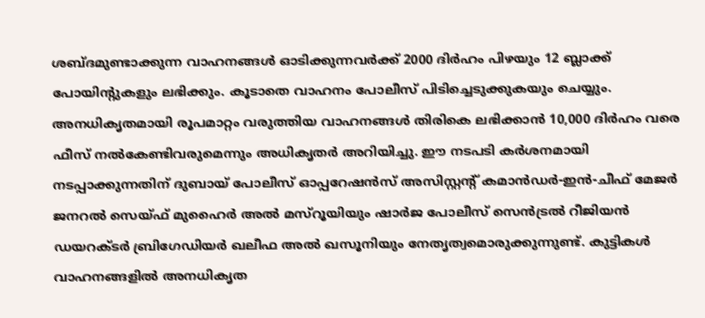ശബ്ദമുണ്ടാക്കുന്ന വാഹനങ്ങൾ ഓടിക്കുന്നവർക്ക് 2000 ദിർഹം പിഴയും 12 ബ്ലാക്ക് പോയിന്റുകളും ലഭിക്കും. കൂടാതെ വാഹനം പോലീസ് പിടിച്ചെടുക്കുകയും ചെയ്യും. അനധികൃതമായി രൂപമാറ്റം വരുത്തിയ വാഹനങ്ങൾ തിരികെ ലഭിക്കാൻ 10,000 ദിർഹം വരെ ഫീസ് നൽകേണ്ടിവരുമെന്നും അധികൃതർ അറിയിച്ചു. ഈ നടപടി കർശനമായി നടപ്പാക്കുന്നതിന് ദുബായ് പോലീസ് ഓപ്പറേഷൻസ് അസിസ്റ്റന്റ് കമാൻഡർ-ഇൻ-ചീഫ് മേജർ ജനറൽ സെയ്ഫ് മുഹൈർ അൽ മസ്‌റൂയിയും ഷാർജ പോലീസ് സെൻട്രൽ റീജിയൻ ഡയറക്ടർ ബ്രിഗേഡിയർ ഖലീഫ അൽ ഖസൂനിയും നേതൃത്വമൊരുക്കുന്നുണ്ട്. കുട്ടികൾ വാഹനങ്ങളിൽ അനധികൃത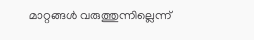മാറ്റങ്ങൾ വരുത്തുന്നില്ലെന്ന്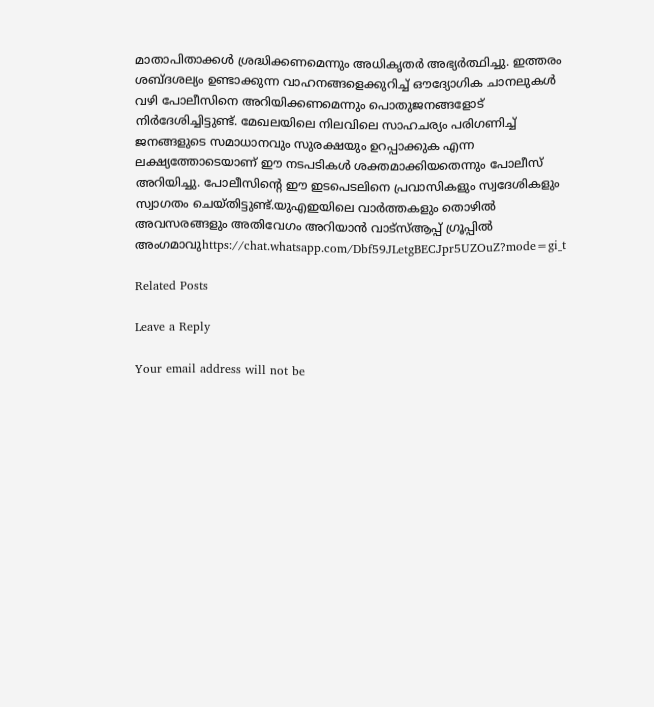മാതാപിതാക്കൾ ശ്രദ്ധിക്കണമെന്നും അധികൃതർ അഭ്യർത്ഥിച്ചു. ഇത്തരം ശബ്ദശല്യം ഉണ്ടാക്കുന്ന വാഹനങ്ങളെക്കുറിച്ച് ഔദ്യോഗിക ചാനലുകൾ വഴി പോലീസിനെ അറിയിക്കണമെന്നും പൊതുജനങ്ങളോട് നിർദേശിച്ചിട്ടുണ്ട്. മേഖലയിലെ നിലവിലെ സാഹചര്യം പരിഗണിച്ച് ജനങ്ങളുടെ സമാധാനവും സുരക്ഷയും ഉറപ്പാക്കുക എന്ന ലക്ഷ്യത്തോടെയാണ് ഈ നടപടികൾ ശക്തമാക്കിയതെന്നും പോലീസ് അറിയിച്ചു. പോലീസിന്റെ ഈ ഇടപെടലിനെ പ്രവാസികളും സ്വദേശികളും സ്വാഗതം ചെയ്തിട്ടുണ്ട്.യുഎഇയിലെ വാർത്തകളും തൊഴിൽ അവസരങ്ങളും അതിവേഗം അറിയാൻ വാട്സ്ആപ്പ് ഗ്രൂപ്പിൽ അംഗമാവുhttps://chat.whatsapp.com/Dbf59JLetgBECJpr5UZOuZ?mode=gi_t

Related Posts

Leave a Reply

Your email address will not be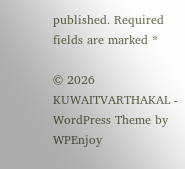published. Required fields are marked *

© 2026 KUWAITVARTHAKAL - WordPress Theme by WPEnjoy